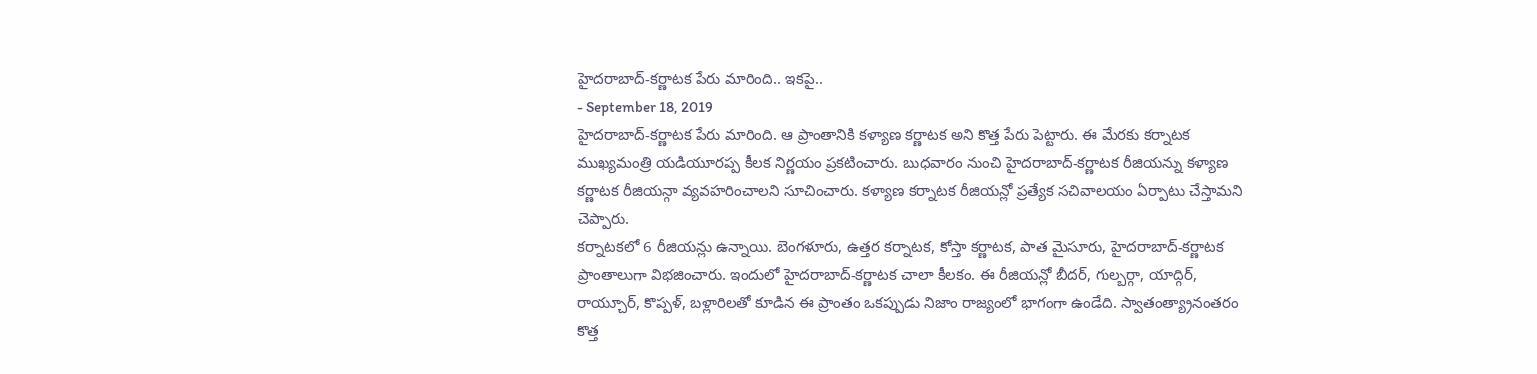హైదరాబాద్-కర్ణాటక పేరు మారింది.. ఇకపై..
- September 18, 2019
హైదరాబాద్-కర్ణాటక పేరు మారింది. ఆ ప్రాంతానికి కళ్యాణ కర్ణాటక అని కొత్త పేరు పెట్టారు. ఈ మేరకు కర్నాటక ముఖ్యమంత్రి యడియూరప్ప కీలక నిర్ణయం ప్రకటించారు. బుధవారం నుంచి హైదరాబాద్-కర్ణాటక రీజియన్ను కళ్యాణ కర్ణాటక రీజియన్గా వ్యవహరించాలని సూచించారు. కళ్యాణ కర్నాటక రీజియన్లో ప్రత్యేక సచివాలయం ఏర్పాటు చేస్తామని చెప్పారు.
కర్నాటకలో 6 రీజియన్లు ఉన్నాయి. బెంగళూరు, ఉత్తర కర్నాటక, కోస్తా కర్ణాటక, పాత మైసూరు, హైదరాబాద్-కర్ణాటక ప్రాంతాలుగా విభజించారు. ఇందులో హైదరాబాద్-కర్ణాటక చాలా కీలకం. ఈ రీజియన్లో బీదర్, గుల్బర్గా, యాద్గిర్, రాయ్చూర్, కొప్పళ్, బళ్లారిలతో కూడిన ఈ ప్రాంతం ఒకప్పుడు నిజాం రాజ్యంలో భాగంగా ఉండేది. స్వాతంత్య్రానంతరం కొత్త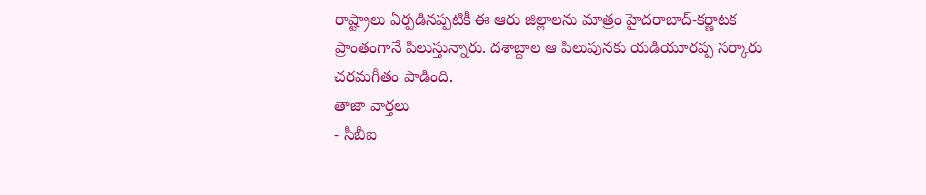రాష్ట్రాలు ఏర్పడినప్పటికీ ఈ ఆరు జిల్లాలను మాత్రం హైదరాబాద్-కర్ణాటక ప్రాంతంగానే పిలుస్తున్నారు. దశాబ్దాల ఆ పిలుపునకు యడియూరప్ప సర్కారు చరమగీతం పాడింది.
తాజా వార్తలు
- సీబీఐ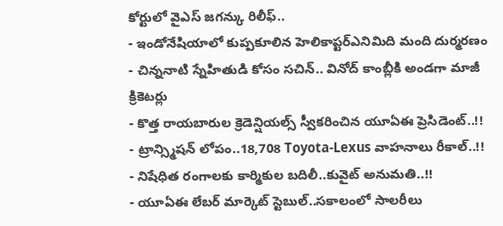కోర్టులో వైఎస్ జగన్కు రిలీఫ్..
- ఇండోనేషియాలో కుప్పకూలిన హెలికాప్టర్ఎనిమిది మంది దుర్మరణం
- చిన్ననాటి స్నేహితుడి కోసం సచిన్.. వినోద్ కాంబ్లీకి అండగా మాజీ క్రికెటర్లు
- కొత్త రాయబారుల క్రెడెన్షియల్స్ స్వీకరించిన యూఏఈ ప్రెసిడెంట్..!!
- ట్రాన్స్మిషన్ లోపం..18,708 Toyota-Lexus వాహనాలు రీకాల్..!!
- నిషేధిత రంగాలకు కార్మికుల బదిలీ..కువైట్ అనుమతి..!!
- యూఏఈ లేబర్ మార్కెట్ స్టెబుల్..సకాలంలో సాలరీలు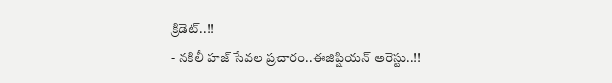క్రిడెట్..!!
- నకిలీ హజ్ సేవల ప్రచారం..ఈజిప్షియన్ అరెస్టు..!!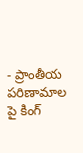- ప్రాంతీయ పరిణామాల పై కింగ్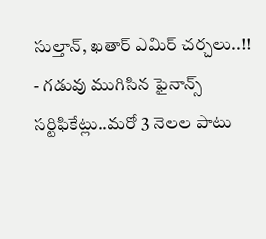సుల్తాన్, ఖతార్ ఎమిర్ చర్చలు..!!
- గడువు ముగిసిన ఫైనాన్స్ సర్టిఫికేట్లు..మరో 3 నెలల పాటు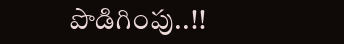పొడిగింపు..!!